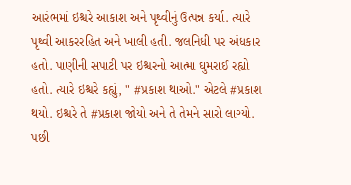આરંભમાં ઇશ્ચરે આકાશ અને પૃથ્વીનું ઉત્પન્ન કર્યા. ત્યારે પૃથ્વી આકરરહિત અને ખાલી હતી. જલનિધી પર અંધકાર હતો. પાણીની સપાટી પર ઇશ્ચરનો આત્મા ઘુમરાઈ રહ્યો હતો. ત્યારે ઇશ્ચરે કહ્યું, " #પ્રકાશ થાઓ." એટલે #પ્રકાશ થયો. ઇશ્ચરે તે #પ્રકાશ જોયો અને તે તેમને સારો લાગ્યો. પછી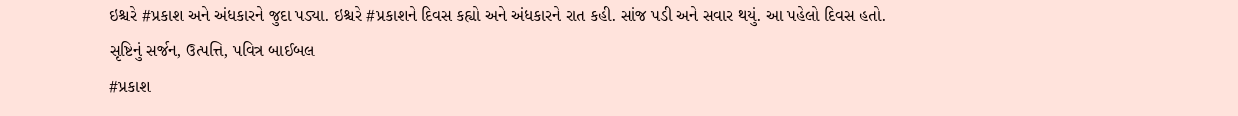ઇશ્ચરે #પ્રકાશ અને અંધકારને જુદા પડ્યા. ઇશ્ચરે #પ્રકાશને દિવસ કહ્યો અને અંધકારને રાત કહી. સાંજ પડી અને સવાર થયું. આ પહેલો દિવસ હતો.
સૃષ્ટિનું સર્જન, ઉત્પત્તિ, પવિત્ર બાઈબલ
#પ્રકાશ